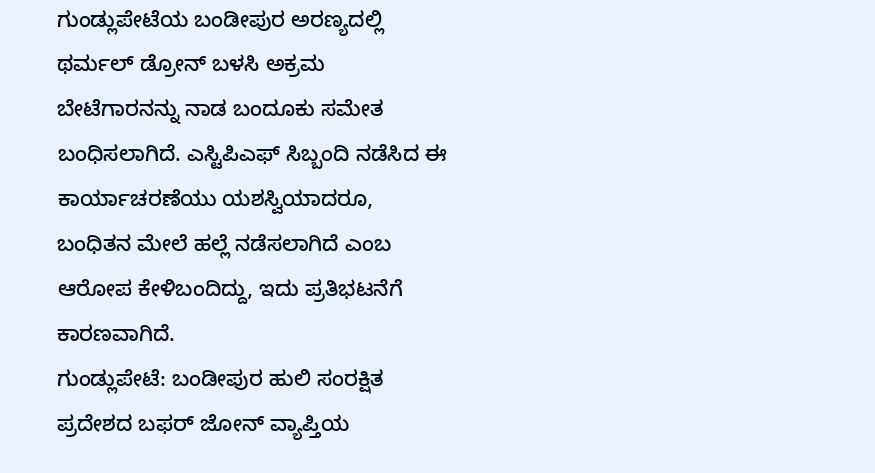ಗುಂಡ್ಲುಪೇಟೆಯ ಬಂಡೀಪುರ ಅರಣ್ಯದಲ್ಲಿ ಥರ್ಮಲ್ ಡ್ರೋನ್ ಬಳಸಿ ಅಕ್ರಮ ಬೇಟೆಗಾರನನ್ನು ನಾಡ ಬಂದೂಕು ಸಮೇತ ಬಂಧಿಸಲಾಗಿದೆ. ಎಸ್ಟಿಪಿಎಫ್ ಸಿಬ್ಬಂದಿ ನಡೆಸಿದ ಈ ಕಾರ್ಯಾಚರಣೆಯು ಯಶಸ್ವಿಯಾದರೂ, ಬಂಧಿತನ ಮೇಲೆ ಹಲ್ಲೆ ನಡೆಸಲಾಗಿದೆ ಎಂಬ ಆರೋಪ ಕೇಳಿಬಂದಿದ್ದು, ಇದು ಪ್ರತಿಭಟನೆಗೆ ಕಾರಣವಾಗಿದೆ.
ಗುಂಡ್ಲುಪೇಟೆ: ಬಂಡೀಪುರ ಹುಲಿ ಸಂರಕ್ಷಿತ ಪ್ರದೇಶದ ಬಫರ್ ಜೋನ್ ವ್ಯಾಪ್ತಿಯ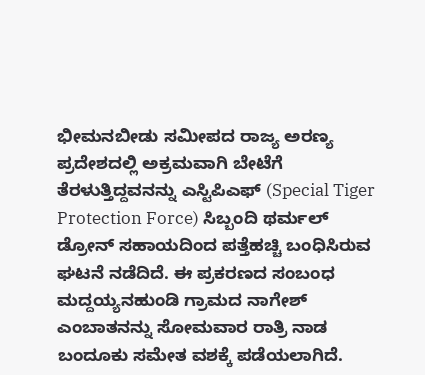ಭೀಮನಬೀಡು ಸಮೀಪದ ರಾಜ್ಯ ಅರಣ್ಯ ಪ್ರದೇಶದಲ್ಲಿ ಅಕ್ರಮವಾಗಿ ಬೇಟೆಗೆ ತೆರಳುತ್ತಿದ್ದವನನ್ನು ಎಸ್ಟಿಪಿಎಫ್ (Special Tiger Protection Force) ಸಿಬ್ಬಂದಿ ಥರ್ಮಲ್ ಡ್ರೋನ್ ಸಹಾಯದಿಂದ ಪತ್ತೆಹಚ್ಚಿ ಬಂಧಿಸಿರುವ ಘಟನೆ ನಡೆದಿದೆ. ಈ ಪ್ರಕರಣದ ಸಂಬಂಧ ಮದ್ದಯ್ಯನಹುಂಡಿ ಗ್ರಾಮದ ನಾಗೇಶ್ ಎಂಬಾತನನ್ನು ಸೋಮವಾರ ರಾತ್ರಿ ನಾಡ ಬಂದೂಕು ಸಮೇತ ವಶಕ್ಕೆ ಪಡೆಯಲಾಗಿದೆ.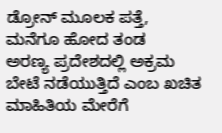ಡ್ರೋನ್ ಮೂಲಕ ಪತ್ತೆ, ಮನೆಗೂ ಹೋದ ತಂಡ
ಅರಣ್ಯ ಪ್ರದೇಶದಲ್ಲಿ ಅಕ್ರಮ ಬೇಟೆ ನಡೆಯುತ್ತಿದೆ ಎಂಬ ಖಚಿತ ಮಾಹಿತಿಯ ಮೇರೆಗೆ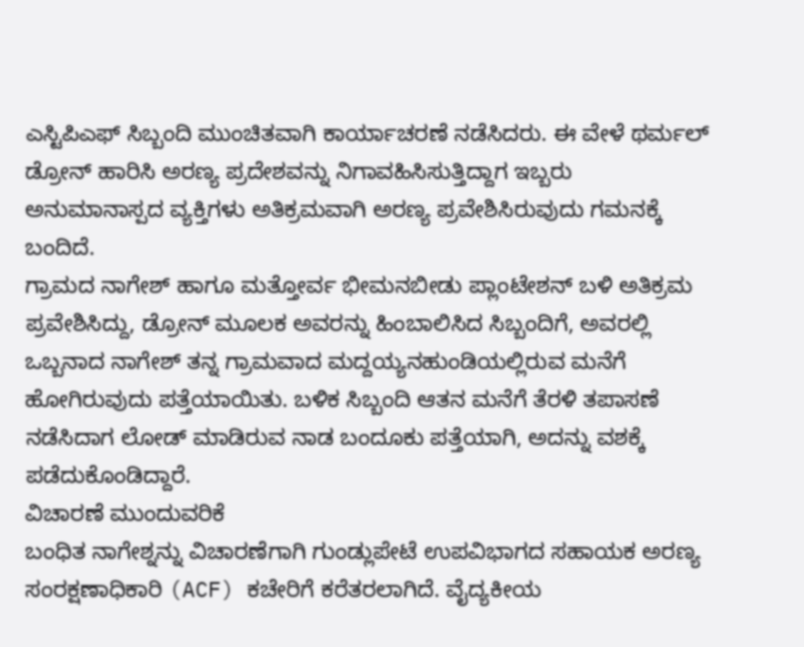ಎಸ್ಟಿಪಿಎಫ್ ಸಿಬ್ಬಂದಿ ಮುಂಚಿತವಾಗಿ ಕಾರ್ಯಾಚರಣೆ ನಡೆಸಿದರು. ಈ ವೇಳೆ ಥರ್ಮಲ್ ಡ್ರೋನ್ ಹಾರಿಸಿ ಅರಣ್ಯ ಪ್ರದೇಶವನ್ನು ನಿಗಾವಹಿಸಿಸುತ್ತಿದ್ದಾಗ ಇಬ್ಬರು ಅನುಮಾನಾಸ್ಪದ ವ್ಯಕ್ತಿಗಳು ಅತಿಕ್ರಮವಾಗಿ ಅರಣ್ಯ ಪ್ರವೇಶಿಸಿರುವುದು ಗಮನಕ್ಕೆ ಬಂದಿದೆ.
ಗ್ರಾಮದ ನಾಗೇಶ್ ಹಾಗೂ ಮತ್ತೋರ್ವ ಭೀಮನಬೀಡು ಪ್ಲಾಂಟೇಶನ್ ಬಳಿ ಅತಿಕ್ರಮ ಪ್ರವೇಶಿಸಿದ್ದು, ಡ್ರೋನ್ ಮೂಲಕ ಅವರನ್ನು ಹಿಂಬಾಲಿಸಿದ ಸಿಬ್ಬಂದಿಗೆ, ಅವರಲ್ಲಿ ಒಬ್ಬನಾದ ನಾಗೇಶ್ ತನ್ನ ಗ್ರಾಮವಾದ ಮದ್ದಯ್ಯನಹುಂಡಿಯಲ್ಲಿರುವ ಮನೆಗೆ ಹೋಗಿರುವುದು ಪತ್ತೆಯಾಯಿತು. ಬಳಿಕ ಸಿಬ್ಬಂದಿ ಆತನ ಮನೆಗೆ ತೆರಳಿ ತಪಾಸಣೆ ನಡೆಸಿದಾಗ ಲೋಡ್ ಮಾಡಿರುವ ನಾಡ ಬಂದೂಕು ಪತ್ತೆಯಾಗಿ, ಅದನ್ನು ವಶಕ್ಕೆ ಪಡೆದುಕೊಂಡಿದ್ದಾರೆ.
ವಿಚಾರಣೆ ಮುಂದುವರಿಕೆ
ಬಂಧಿತ ನಾಗೇಶ್ನನ್ನು ವಿಚಾರಣೆಗಾಗಿ ಗುಂಡ್ಲುಪೇಟೆ ಉಪವಿಭಾಗದ ಸಹಾಯಕ ಅರಣ್ಯ ಸಂರಕ್ಷಣಾಧಿಕಾರಿ (ACF) ಕಚೇರಿಗೆ ಕರೆತರಲಾಗಿದೆ. ವೈದ್ಯಕೀಯ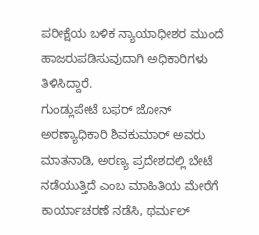ಪರೀಕ್ಷೆಯ ಬಳಿಕ ನ್ಯಾಯಾಧೀಶರ ಮುಂದೆ ಹಾಜರುಪಡಿಸುವುದಾಗಿ ಅಧಿಕಾರಿಗಳು ತಿಳಿಸಿದ್ದಾರೆ.
ಗುಂಡ್ಲುಪೇಟೆ ಬಫರ್ ಜೋನ್ ಅರಣ್ಯಾಧಿಕಾರಿ ಶಿವಕುಮಾರ್ ಅವರು ಮಾತನಾಡಿ, ಅರಣ್ಯ ಪ್ರದೇಶದಲ್ಲಿ ಬೇಟೆ ನಡೆಯುತ್ತಿದೆ ಎಂಬ ಮಾಹಿತಿಯ ಮೇರೆಗೆ ಕಾರ್ಯಾಚರಣೆ ನಡೆಸಿ, ಥರ್ಮಲ್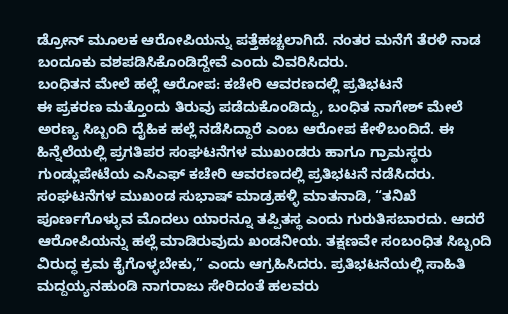ಡ್ರೋನ್ ಮೂಲಕ ಆರೋಪಿಯನ್ನು ಪತ್ತೆಹಚ್ಚಲಾಗಿದೆ. ನಂತರ ಮನೆಗೆ ತೆರಳಿ ನಾಡ ಬಂದೂಕು ವಶಪಡಿಸಿಕೊಂಡಿದ್ದೇವೆ ಎಂದು ವಿವರಿಸಿದರು.
ಬಂಧಿತನ ಮೇಲೆ ಹಲ್ಲೆ ಆರೋಪ: ಕಚೇರಿ ಆವರಣದಲ್ಲಿ ಪ್ರತಿಭಟನೆ
ಈ ಪ್ರಕರಣ ಮತ್ತೊಂದು ತಿರುವು ಪಡೆದುಕೊಂಡಿದ್ದು, ಬಂಧಿತ ನಾಗೇಶ್ ಮೇಲೆ ಅರಣ್ಯ ಸಿಬ್ಬಂದಿ ದೈಹಿಕ ಹಲ್ಲೆ ನಡೆಸಿದ್ದಾರೆ ಎಂಬ ಆರೋಪ ಕೇಳಿಬಂದಿದೆ. ಈ ಹಿನ್ನೆಲೆಯಲ್ಲಿ ಪ್ರಗತಿಪರ ಸಂಘಟನೆಗಳ ಮುಖಂಡರು ಹಾಗೂ ಗ್ರಾಮಸ್ಥರು ಗುಂಡ್ಲುಪೇಟೆಯ ಎಸಿಎಫ್ ಕಚೇರಿ ಆವರಣದಲ್ಲಿ ಪ್ರತಿಭಟನೆ ನಡೆಸಿದರು.
ಸಂಘಟನೆಗಳ ಮುಖಂಡ ಸುಭಾಷ್ ಮಾಡ್ರಹಳ್ಳಿ ಮಾತನಾಡಿ, “ತನಿಖೆ ಪೂರ್ಣಗೊಳ್ಳುವ ಮೊದಲು ಯಾರನ್ನೂ ತಪ್ಪಿತಸ್ಥ ಎಂದು ಗುರುತಿಸಬಾರದು. ಆದರೆ ಆರೋಪಿಯನ್ನು ಹಲ್ಲೆ ಮಾಡಿರುವುದು ಖಂಡನೀಯ. ತಕ್ಷಣವೇ ಸಂಬಂಧಿತ ಸಿಬ್ಬಂದಿ ವಿರುದ್ಧ ಕ್ರಮ ಕೈಗೊಳ್ಳಬೇಕು,” ಎಂದು ಆಗ್ರಹಿಸಿದರು. ಪ್ರತಿಭಟನೆಯಲ್ಲಿ ಸಾಹಿತಿ ಮದ್ದಯ್ಯನಹುಂಡಿ ನಾಗರಾಜು ಸೇರಿದಂತೆ ಹಲವರು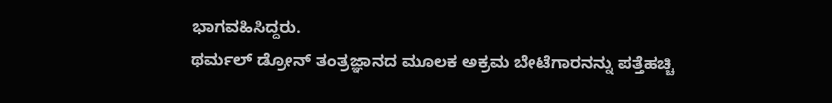ಭಾಗವಹಿಸಿದ್ದರು.
ಥರ್ಮಲ್ ಡ್ರೋನ್ ತಂತ್ರಜ್ಞಾನದ ಮೂಲಕ ಅಕ್ರಮ ಬೇಟೆಗಾರನನ್ನು ಪತ್ತೆಹಚ್ಚಿ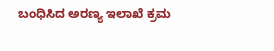ಬಂಧಿಸಿದ ಅರಣ್ಯ ಇಲಾಖೆ ಕ್ರಮ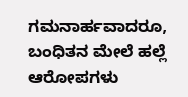ಗಮನಾರ್ಹವಾದರೂ, ಬಂಧಿತನ ಮೇಲೆ ಹಲ್ಲೆ ಆರೋಪಗಳು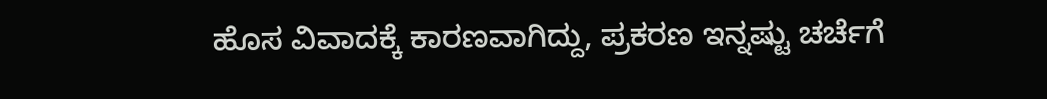ಹೊಸ ವಿವಾದಕ್ಕೆ ಕಾರಣವಾಗಿದ್ದು, ಪ್ರಕರಣ ಇನ್ನಷ್ಟು ಚರ್ಚೆಗೆ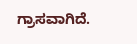ಗ್ರಾಸವಾಗಿದೆ.